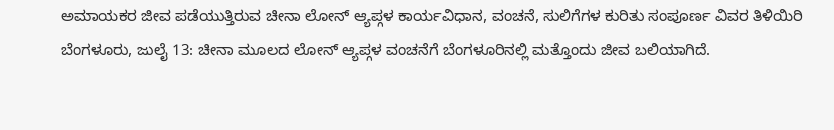ಅಮಾಯಕರ ಜೀವ ಪಡೆಯುತ್ತಿರುವ ಚೀನಾ ಲೋನ್ ಆ್ಯಪ್ಗಳ ಕಾರ್ಯವಿಧಾನ, ವಂಚನೆ, ಸುಲಿಗೆಗಳ ಕುರಿತು ಸಂಪೂರ್ಣ ವಿವರ ತಿಳಿಯಿರಿ
ಬೆಂಗಳೂರು, ಜುಲೈ 13: ಚೀನಾ ಮೂಲದ ಲೋನ್ ಆ್ಯಪ್ಗಳ ವಂಚನೆಗೆ ಬೆಂಗಳೂರಿನಲ್ಲಿ ಮತ್ತೊಂದು ಜೀವ ಬಲಿಯಾಗಿದೆ.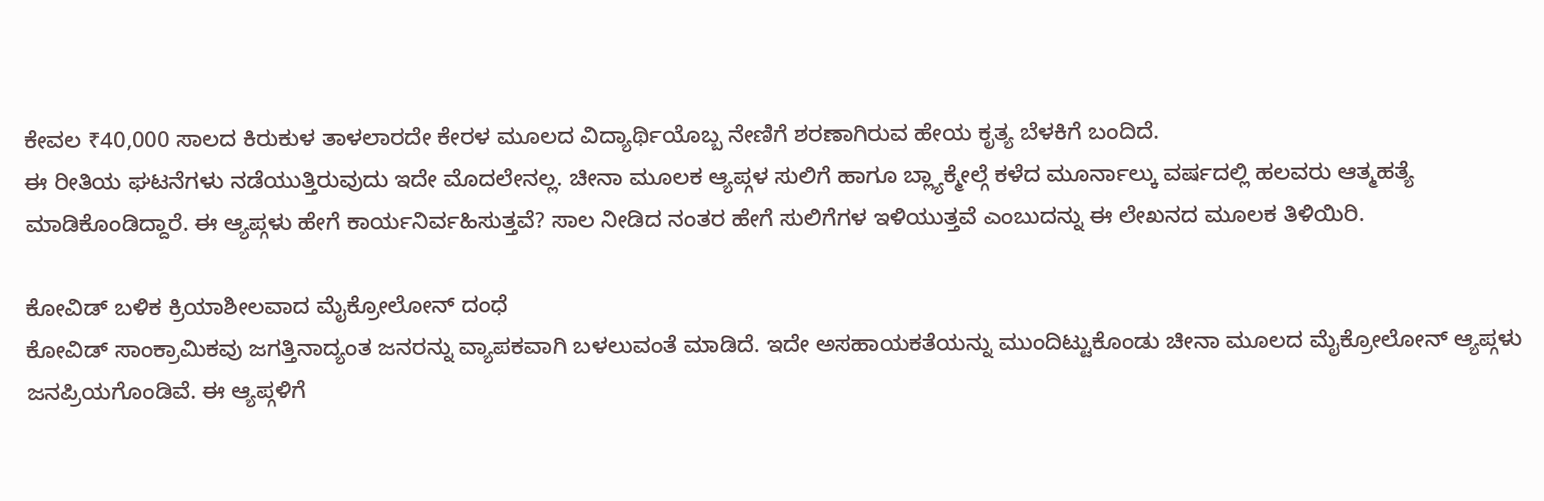ಕೇವಲ ₹40,000 ಸಾಲದ ಕಿರುಕುಳ ತಾಳಲಾರದೇ ಕೇರಳ ಮೂಲದ ವಿದ್ಯಾರ್ಥಿಯೊಬ್ಬ ನೇಣಿಗೆ ಶರಣಾಗಿರುವ ಹೇಯ ಕೃತ್ಯ ಬೆಳಕಿಗೆ ಬಂದಿದೆ.
ಈ ರೀತಿಯ ಘಟನೆಗಳು ನಡೆಯುತ್ತಿರುವುದು ಇದೇ ಮೊದಲೇನಲ್ಲ. ಚೀನಾ ಮೂಲಕ ಆ್ಯಪ್ಗಳ ಸುಲಿಗೆ ಹಾಗೂ ಬ್ಲ್ಯಾಕ್ಮೇಲ್ಗೆ ಕಳೆದ ಮೂರ್ನಾಲ್ಕು ವರ್ಷದಲ್ಲಿ ಹಲವರು ಆತ್ಮಹತ್ಯೆ ಮಾಡಿಕೊಂಡಿದ್ದಾರೆ. ಈ ಆ್ಯಪ್ಗಳು ಹೇಗೆ ಕಾರ್ಯನಿರ್ವಹಿಸುತ್ತವೆ? ಸಾಲ ನೀಡಿದ ನಂತರ ಹೇಗೆ ಸುಲಿಗೆಗಳ ಇಳಿಯುತ್ತವೆ ಎಂಬುದನ್ನು ಈ ಲೇಖನದ ಮೂಲಕ ತಿಳಿಯಿರಿ.

ಕೋವಿಡ್ ಬಳಿಕ ಕ್ರಿಯಾಶೀಲವಾದ ಮೈಕ್ರೋಲೋನ್ ದಂಧೆ
ಕೋವಿಡ್ ಸಾಂಕ್ರಾಮಿಕವು ಜಗತ್ತಿನಾದ್ಯಂತ ಜನರನ್ನು ವ್ಯಾಪಕವಾಗಿ ಬಳಲುವಂತೆ ಮಾಡಿದೆ. ಇದೇ ಅಸಹಾಯಕತೆಯನ್ನು ಮುಂದಿಟ್ಟುಕೊಂಡು ಚೀನಾ ಮೂಲದ ಮೈಕ್ರೋಲೋನ್ ಆ್ಯಪ್ಗಳು ಜನಪ್ರಿಯಗೊಂಡಿವೆ. ಈ ಆ್ಯಪ್ಗಳಿಗೆ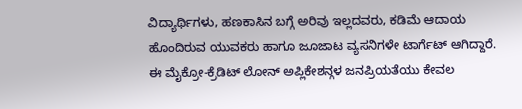ವಿದ್ಯಾರ್ಥಿಗಳು, ಹಣಕಾಸಿನ ಬಗ್ಗೆ ಅರಿವು ಇಲ್ಲದವರು, ಕಡಿಮೆ ಆದಾಯ ಹೊಂದಿರುವ ಯುವಕರು ಹಾಗೂ ಜೂಜಾಟ ವ್ಯಸನಿಗಳೇ ಟಾರ್ಗೆಟ್ ಆಗಿದ್ದಾರೆ.
ಈ ಮೈಕ್ರೋ-ಕ್ರೆಡಿಟ್ ಲೋನ್ ಅಪ್ಲಿಕೇಶನ್ಗಳ ಜನಪ್ರಿಯತೆಯು ಕೇವಲ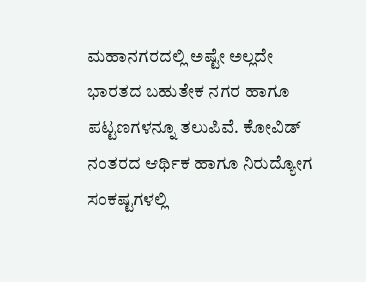ಮಹಾನಗರದಲ್ಲಿ ಅಷ್ಟೇ ಅಲ್ಲದೇ ಭಾರತದ ಬಹುತೇಕ ನಗರ ಹಾಗೂ ಪಟ್ಟಣಗಳನ್ನೂ ತಲುಪಿವೆ. ಕೋವಿಡ್ ನಂತರದ ಆರ್ಥಿಕ ಹಾಗೂ ನಿರುದ್ಯೋಗ ಸಂಕಷ್ಟಗಳಲ್ಲಿ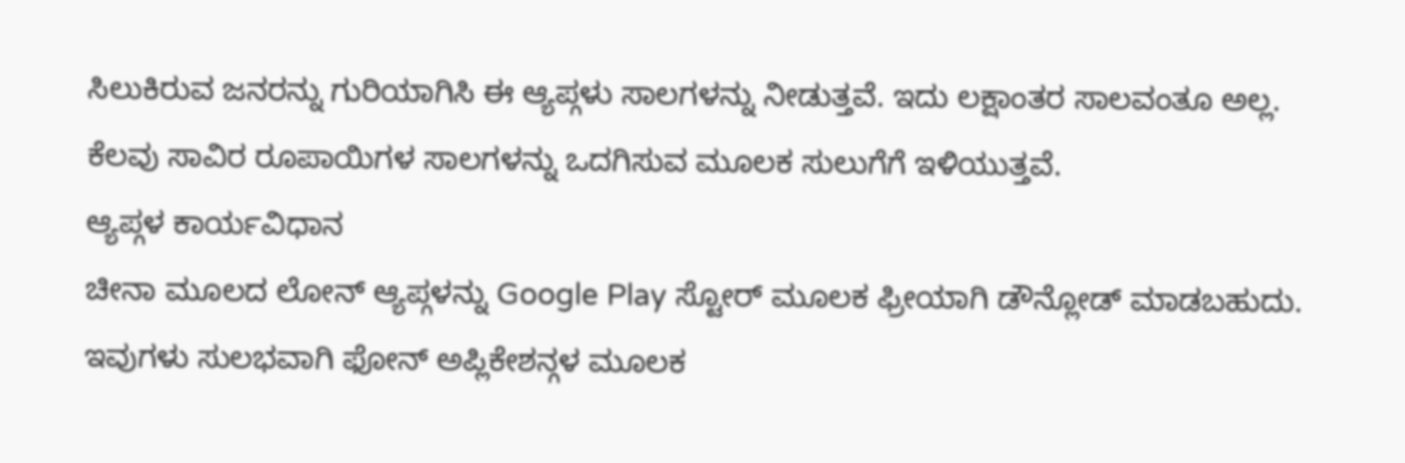ಸಿಲುಕಿರುವ ಜನರನ್ನು ಗುರಿಯಾಗಿಸಿ ಈ ಆ್ಯಪ್ಗಳು ಸಾಲಗಳನ್ನು ನೀಡುತ್ತವೆ. ಇದು ಲಕ್ಷಾಂತರ ಸಾಲವಂತೂ ಅಲ್ಲ. ಕೆಲವು ಸಾವಿರ ರೂಪಾಯಿಗಳ ಸಾಲಗಳನ್ನು ಒದಗಿಸುವ ಮೂಲಕ ಸುಲುಗೆಗೆ ಇಳಿಯುತ್ತವೆ.
ಆ್ಯಪ್ಗಳ ಕಾರ್ಯವಿಧಾನ
ಚೀನಾ ಮೂಲದ ಲೋನ್ ಆ್ಯಪ್ಗಳನ್ನು Google Play ಸ್ಟೋರ್ ಮೂಲಕ ಫ್ರೀಯಾಗಿ ಡೌನ್ಲೋಡ್ ಮಾಡಬಹುದು. ಇವುಗಳು ಸುಲಭವಾಗಿ ಫೋನ್ ಅಪ್ಲಿಕೇಶನ್ಗಳ ಮೂಲಕ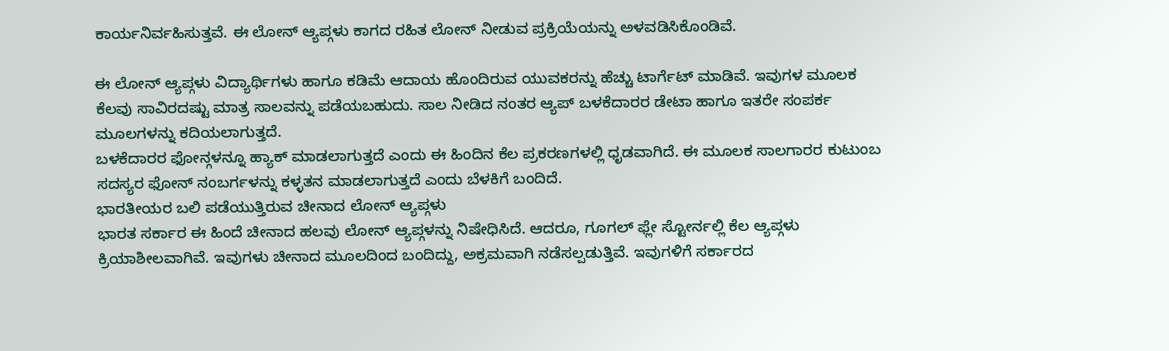ಕಾರ್ಯನಿರ್ವಹಿಸುತ್ತವೆ. ಈ ಲೋನ್ ಆ್ಯಪ್ಗಳು ಕಾಗದ ರಹಿತ ಲೋನ್ ನೀಡುವ ಪ್ರಕ್ರಿಯೆಯನ್ನು ಅಳವಡಿಸಿಕೊಂಡಿವೆ.

ಈ ಲೋನ್ ಆ್ಯಪ್ಗಳು ವಿದ್ಯಾರ್ಥಿಗಳು ಹಾಗೂ ಕಡಿಮೆ ಆದಾಯ ಹೊಂದಿರುವ ಯುವಕರನ್ನು ಹೆಚ್ಚು ಟಾರ್ಗೆಟ್ ಮಾಡಿವೆ. ಇವುಗಳ ಮೂಲಕ ಕೆಲವು ಸಾವಿರದಷ್ಟು ಮಾತ್ರ ಸಾಲವನ್ನು ಪಡೆಯಬಹುದು. ಸಾಲ ನೀಡಿದ ನಂತರ ಆ್ಯಪ್ ಬಳಕೆದಾರರ ಡೇಟಾ ಹಾಗೂ ಇತರೇ ಸಂಪರ್ಕ ಮೂಲಗಳನ್ನು ಕದಿಯಲಾಗುತ್ತದೆ.
ಬಳಕೆದಾರರ ಫೋನ್ಗಳನ್ನೂ ಹ್ಯಾಕ್ ಮಾಡಲಾಗುತ್ತದೆ ಎಂದು ಈ ಹಿಂದಿನ ಕೆಲ ಪ್ರಕರಣಗಳಲ್ಲಿ ಧೃಡವಾಗಿದೆ. ಈ ಮೂಲಕ ಸಾಲಗಾರರ ಕುಟುಂಬ ಸದಸ್ಯರ ಫೋನ್ ನಂಬರ್ಗಳನ್ನು ಕಳ್ಳತನ ಮಾಡಲಾಗುತ್ತದೆ ಎಂದು ಬೆಳಕಿಗೆ ಬಂದಿದೆ.
ಭಾರತೀಯರ ಬಲಿ ಪಡೆಯುತ್ತಿರುವ ಚೀನಾದ ಲೋನ್ ಆ್ಯಪ್ಗಳು
ಭಾರತ ಸರ್ಕಾರ ಈ ಹಿಂದೆ ಚೀನಾದ ಹಲವು ಲೋನ್ ಆ್ಯಪ್ಗಳನ್ನು ನಿಷೇಧಿಸಿದೆ. ಆದರೂ, ಗೂಗಲ್ ಫ್ಲೇ ಸ್ಟೋರ್ನಲ್ಲಿ ಕೆಲ ಆ್ಯಪ್ಗಳು ಕ್ರಿಯಾಶೀಲವಾಗಿವೆ. ಇವುಗಳು ಚೀನಾದ ಮೂಲದಿಂದ ಬಂದಿದ್ದು, ಅಕ್ರಮವಾಗಿ ನಡೆಸಲ್ಪಡುತ್ತಿವೆ. ಇವುಗಳಿಗೆ ಸರ್ಕಾರದ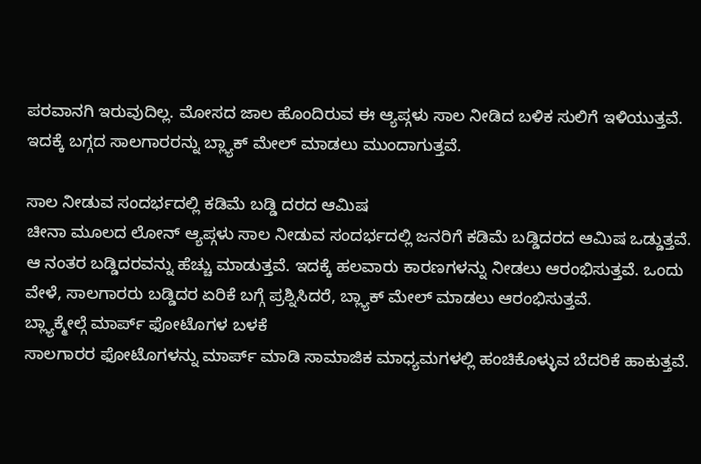ಪರವಾನಗಿ ಇರುವುದಿಲ್ಲ. ಮೋಸದ ಜಾಲ ಹೊಂದಿರುವ ಈ ಆ್ಯಪ್ಗಳು ಸಾಲ ನೀಡಿದ ಬಳಿಕ ಸುಲಿಗೆ ಇಳಿಯುತ್ತವೆ. ಇದಕ್ಕೆ ಬಗ್ಗದ ಸಾಲಗಾರರನ್ನು ಬ್ಲ್ಯಾಕ್ ಮೇಲ್ ಮಾಡಲು ಮುಂದಾಗುತ್ತವೆ.

ಸಾಲ ನೀಡುವ ಸಂದರ್ಭದಲ್ಲಿ ಕಡಿಮೆ ಬಡ್ಡಿ ದರದ ಆಮಿಷ
ಚೀನಾ ಮೂಲದ ಲೋನ್ ಆ್ಯಪ್ಗಳು ಸಾಲ ನೀಡುವ ಸಂದರ್ಭದಲ್ಲಿ ಜನರಿಗೆ ಕಡಿಮೆ ಬಡ್ಡಿದರದ ಆಮಿಷ ಒಡ್ಡುತ್ತವೆ. ಆ ನಂತರ ಬಡ್ಡಿದರವನ್ನು ಹೆಚ್ಚು ಮಾಡುತ್ತವೆ. ಇದಕ್ಕೆ ಹಲವಾರು ಕಾರಣಗಳನ್ನು ನೀಡಲು ಆರಂಭಿಸುತ್ತವೆ. ಒಂದು ವೇಳೆ, ಸಾಲಗಾರರು ಬಡ್ಡಿದರ ಏರಿಕೆ ಬಗ್ಗೆ ಪ್ರಶ್ನಿಸಿದರೆ, ಬ್ಲ್ಯಾಕ್ ಮೇಲ್ ಮಾಡಲು ಆರಂಭಿಸುತ್ತವೆ.
ಬ್ಲ್ಯಾಕ್ಮೇಲ್ಗೆ ಮಾರ್ಪ್ ಫೋಟೊಗಳ ಬಳಕೆ
ಸಾಲಗಾರರ ಫೋಟೊಗಳನ್ನು ಮಾರ್ಪ್ ಮಾಡಿ ಸಾಮಾಜಿಕ ಮಾಧ್ಯಮಗಳಲ್ಲಿ ಹಂಚಿಕೊಳ್ಳುವ ಬೆದರಿಕೆ ಹಾಕುತ್ತವೆ.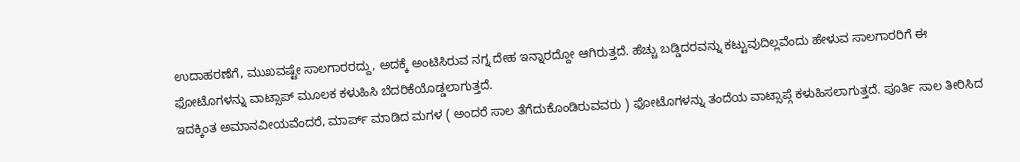ಉದಾಹರಣೆಗೆ, ಮುಖವಷ್ಟೇ ಸಾಲಗಾರರದ್ದು, ಅದಕ್ಕೆ ಅಂಟಿಸಿರುವ ನಗ್ನ ದೇಹ ಇನ್ನಾರದ್ದೋ ಆಗಿರುತ್ತದೆ. ಹೆಚ್ಚು ಬಡ್ಡಿದರವನ್ನು ಕಟ್ಟುವುದಿಲ್ಲವೆಂದು ಹೇಳುವ ಸಾಲಗಾರರಿಗೆ ಈ ಫೋಟೊಗಳನ್ನು ವಾಟ್ಸಾಪ್ ಮೂಲಕ ಕಳುಹಿಸಿ ಬೆದರಿಕೆಯೊಡ್ಡಲಾಗುತ್ತದೆ.
ಇದಕ್ಕಿಂತ ಅಮಾನವೀಯವೆಂದರೆ, ಮಾರ್ಪ್ ಮಾಡಿದ ಮಗಳ ( ಅಂದರೆ ಸಾಲ ತೆಗೆದುಕೊಂಡಿರುವವರು ) ಫೋಟೊಗಳನ್ನು ತಂದೆಯ ವಾಟ್ಸಾಪ್ಗೆ ಕಳುಹಿಸಲಾಗುತ್ತದೆ. ಪೂರ್ತಿ ಸಾಲ ತೀರಿಸಿದ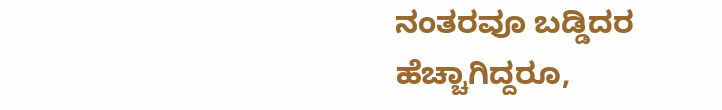ನಂತರವೂ ಬಡ್ಡಿದರ ಹೆಚ್ಚಾಗಿದ್ದರೂ,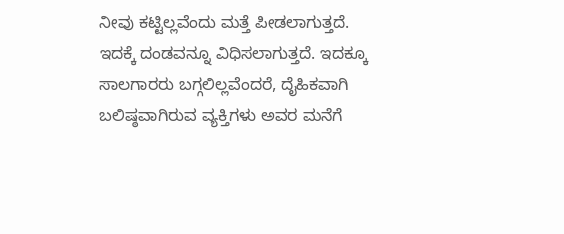ನೀವು ಕಟ್ಟಿಲ್ಲವೆಂದು ಮತ್ತೆ ಪೀಡಲಾಗುತ್ತದೆ. ಇದಕ್ಕೆ ದಂಡವನ್ನೂ ವಿಧಿಸಲಾಗುತ್ತದೆ. ಇದಕ್ಕೂ ಸಾಲಗಾರರು ಬಗ್ಗಲಿಲ್ಲವೆಂದರೆ, ದೈಹಿಕವಾಗಿ ಬಲಿಷ್ಠವಾಗಿರುವ ವ್ಯಕ್ತಿಗಳು ಅವರ ಮನೆಗೆ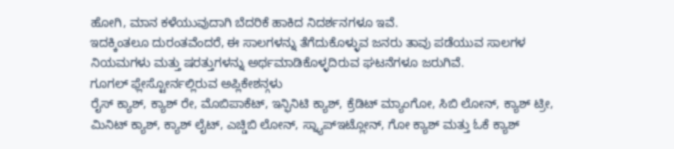ಹೋಗಿ, ಮಾನ ಕಳೆಯುವುದಾಗಿ ಬೆದರಿಕೆ ಹಾಕಿದ ನಿದರ್ಶನಗಳೂ ಇವೆ.
ಇದಕ್ಕಿಂತಲೂ ದುರಂತವೆಂದರೆ, ಈ ಸಾಲಗಳನ್ನು ತೆಗೆದುಕೊಳ್ಳುವ ಜನರು ತಾವು ಪಡೆಯುವ ಸಾಲಗಳ ನಿಯಮಗಳು ಮತ್ತು ಷರತ್ತುಗಳನ್ನು ಅರ್ಥಮಾಡಿಕೊಳ್ಳದಿರುವ ಘಟನೆಗಳೂ ಜರುಗಿವೆ.
ಗೂಗಲ್ ಫ್ಲೇಸ್ಟೋರ್ನಲ್ಲಿರುವ ಅಪ್ಲಿಕೇಶನ್ಗಳು
ರೈಸ್ ಕ್ಯಾಶ್, ಕ್ಯಾಶ್ ರೇ, ಮೊಬಿಪಾಕೆಟ್, ಇನ್ಫಿನಿಟಿ ಕ್ಯಾಶ್, ಕ್ರೆಡಿಟ್ ಮ್ಯಾಂಗೋ, ಸಿಬಿ ಲೋನ್, ಕ್ಯಾಶ್ ಟ್ರೀ, ಮಿನಿಟ್ ಕ್ಯಾಶ್, ಕ್ಯಾಶ್ ಲೈಟ್, ಎಚ್ಡಿಬಿ ಲೋನ್, ಸ್ನ್ಯಾಪ್ಇಟ್ಲೋನ್, ಗೋ ಕ್ಯಾಶ್ ಮತ್ತು ಓಕೆ ಕ್ಯಾಶ್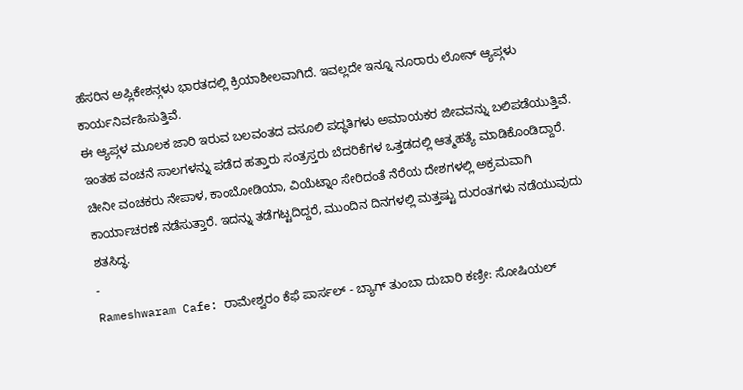ಹೆಸರಿನ ಅಪ್ಲಿಕೇಶನ್ಗಳು ಭಾರತದಲ್ಲಿ ಕ್ರಿಯಾಶೀಲವಾಗಿದೆ. ಇವಲ್ಲದೇ ಇನ್ನೂ ನೂರಾರು ಲೋನ್ ಆ್ಯಪ್ಗಳು ಕಾರ್ಯನಿರ್ವಹಿಸುತ್ತಿವೆ.
ಈ ಆ್ಯಪ್ಗಳ ಮೂಲಕ ಜಾರಿ ಇರುವ ಬಲವಂತದ ವಸೂಲಿ ಪದ್ಧತಿಗಳು ಅಮಾಯಕರ ಜೀವವನ್ನು ಬಲಿಪಡೆಯುತ್ತಿವೆ. ಇಂತಹ ವಂಚನೆ ಸಾಲಗಳನ್ನು ಪಡೆದ ಹತ್ತಾರು ಸಂತ್ರಸ್ತರು ಬೆದರಿಕೆಗಳ ಒತ್ತಡದಲ್ಲಿ ಆತ್ಮಹತ್ಯೆ ಮಾಡಿಕೊಂಡಿದ್ದಾರೆ. ಚೀನೀ ವಂಚಕರು ನೇಪಾಳ, ಕಾಂಬೋಡಿಯಾ, ವಿಯೆಟ್ನಾಂ ಸೇರಿದಂತೆ ನೆರೆಯ ದೇಶಗಳಲ್ಲಿ ಅಕ್ರಮವಾಗಿ ಕಾರ್ಯಾಚರಣೆ ನಡೆಸುತ್ತಾರೆ. ಇದನ್ನು ತಡೆಗಟ್ಟದಿದ್ದರೆ, ಮುಂದಿನ ದಿನಗಳಲ್ಲಿ ಮತ್ತಷ್ಟು ದುರಂತಗಳು ನಡೆಯುವುದು ಶತಸಿದ್ಧ.
-
Rameshwaram Cafe: ರಾಮೇಶ್ವರಂ ಕೆಫೆ ಪಾರ್ಸಲ್ - ಬ್ಯಾಗ್ ತುಂಬಾ ದುಬಾರಿ ಕಣ್ರೀ: ಸೋಷಿಯಲ್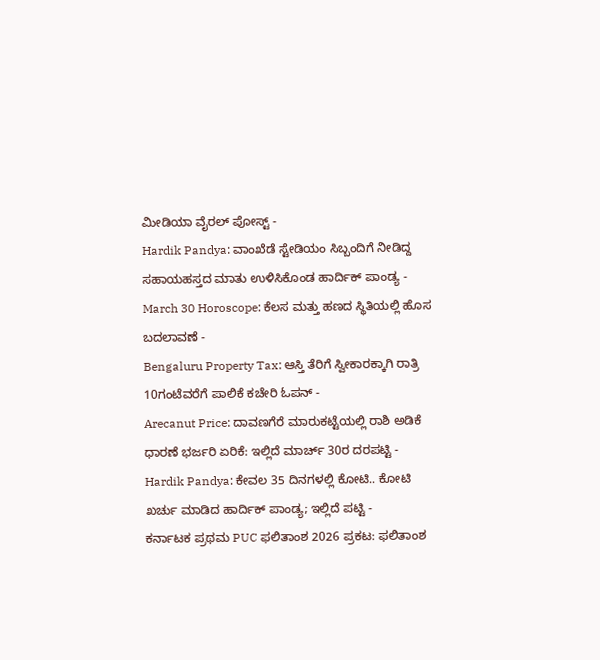ಮೀಡಿಯಾ ವೈರಲ್ ಪೋಸ್ಟ್ -
Hardik Pandya: ವಾಂಖೆಡೆ ಸ್ಟೇಡಿಯಂ ಸಿಬ್ಬಂದಿಗೆ ನೀಡಿದ್ದ ಸಹಾಯಹಸ್ತದ ಮಾತು ಉಳಿಸಿಕೊಂಡ ಹಾರ್ದಿಕ್ ಪಾಂಡ್ಯ -
March 30 Horoscope: ಕೆಲಸ ಮತ್ತು ಹಣದ ಸ್ಥಿತಿಯಲ್ಲಿ ಹೊಸ ಬದಲಾವಣೆ -
Bengaluru Property Tax: ಆಸ್ತಿ ತೆರಿಗೆ ಸ್ವೀಕಾರಕ್ಕಾಗಿ ರಾತ್ರಿ 10ಗಂಟೆವರೆಗೆ ಪಾಲಿಕೆ ಕಚೇರಿ ಓಪನ್ -
Arecanut Price: ದಾವಣಗೆರೆ ಮಾರುಕಟ್ಟೆಯಲ್ಲಿ ರಾಶಿ ಅಡಿಕೆ ಧಾರಣೆ ಭರ್ಜರಿ ಏರಿಕೆ: ಇಲ್ಲಿದೆ ಮಾರ್ಚ್ 30ರ ದರಪಟ್ಟಿ -
Hardik Pandya: ಕೇವಲ 35 ದಿನಗಳಲ್ಲಿ ಕೋಟಿ.. ಕೋಟಿ ಖರ್ಚು ಮಾಡಿದ ಹಾರ್ದಿಕ್ ಪಾಂಡ್ಯ; ಇಲ್ಲಿದೆ ಪಟ್ಟಿ -
ಕರ್ನಾಟಕ ಪ್ರಥಮ PUC ಫಲಿತಾಂಶ 2026 ಪ್ರಕಟ: ಫಲಿತಾಂಶ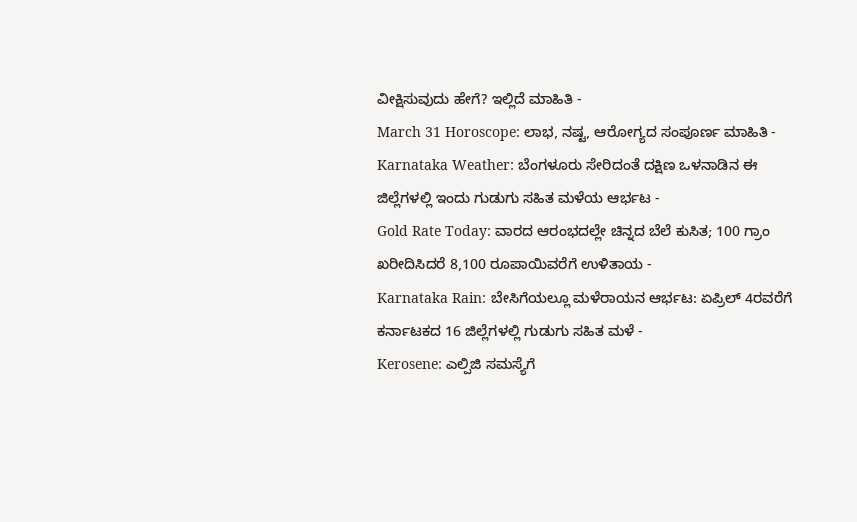ವೀಕ್ಷಿಸುವುದು ಹೇಗೆ? ಇಲ್ಲಿದೆ ಮಾಹಿತಿ -
March 31 Horoscope: ಲಾಭ, ನಷ್ಟ, ಆರೋಗ್ಯದ ಸಂಪೂರ್ಣ ಮಾಹಿತಿ -
Karnataka Weather: ಬೆಂಗಳೂರು ಸೇರಿದಂತೆ ದಕ್ಷಿಣ ಒಳನಾಡಿನ ಈ ಜಿಲ್ಲೆಗಳಲ್ಲಿ ಇಂದು ಗುಡುಗು ಸಹಿತ ಮಳೆಯ ಆರ್ಭಟ -
Gold Rate Today: ವಾರದ ಆರಂಭದಲ್ಲೇ ಚಿನ್ನದ ಬೆಲೆ ಕುಸಿತ; 100 ಗ್ರಾಂ ಖರೀದಿಸಿದರೆ 8,100 ರೂಪಾಯಿವರೆಗೆ ಉಳಿತಾಯ -
Karnataka Rain: ಬೇಸಿಗೆಯಲ್ಲೂ ಮಳೆರಾಯನ ಆರ್ಭಟ: ಏಪ್ರಿಲ್ 4ರವರೆಗೆ ಕರ್ನಾಟಕದ 16 ಜಿಲ್ಲೆಗಳಲ್ಲಿ ಗುಡುಗು ಸಹಿತ ಮಳೆ -
Kerosene: ಎಲ್ಪಿಜಿ ಸಮಸ್ಯೆಗೆ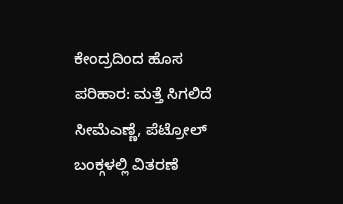ಕೇಂದ್ರದಿಂದ ಹೊಸ ಪರಿಹಾರ: ಮತ್ತೆ ಸಿಗಲಿದೆ ಸೀಮೆಎಣ್ಣೆ, ಪೆಟ್ರೋಲ್ ಬಂಕ್ಗಳಲ್ಲಿ ವಿತರಣೆ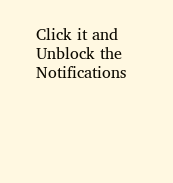Click it and Unblock the Notifications